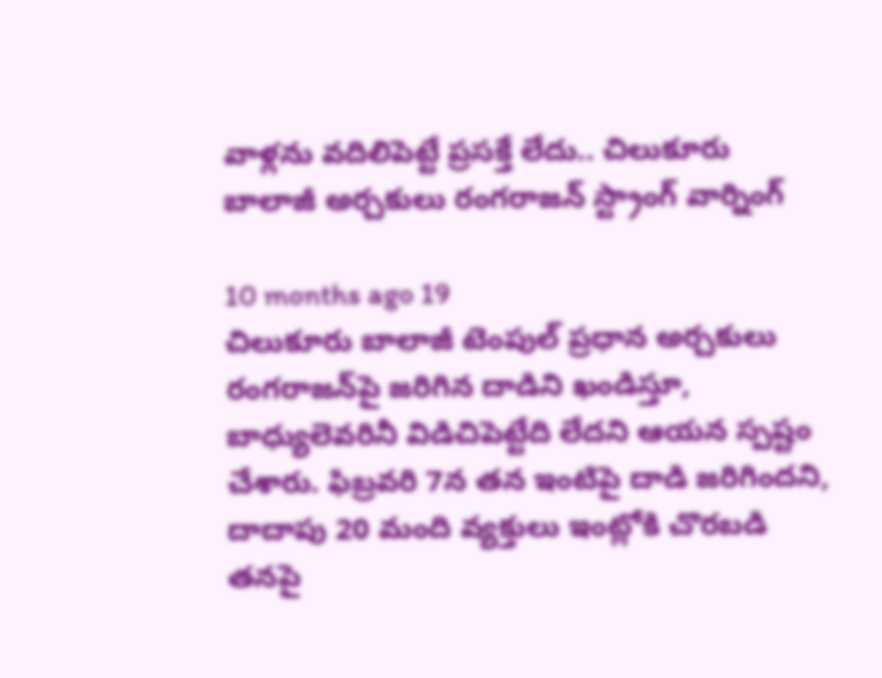వాళ్లను వదిలిపెట్టే ప్రసక్తే లేదు.. చిలుకూరు బాలాజీ అర్చకులు రంగరాజన్ స్ట్రాంగ్ వార్నింగ్

10 months ago 19
చిలుకూరు బాలాజీ టెంపుల్ ప్రధాన అర్చకులు రంగరాజన్‌పై జరిగిన దాడిని ఖండిస్తూ, బాధ్యులెవరినీ విడిచిపెట్టేది లేదని ఆయన స్పష్టం చేశారు. ఫిబ్రవరి 7న తన ఇంటిపై దాడి జరిగిందని, దాదాపు 20 మంది వ్యక్తులు ఇంట్లోకి చొరబడి తనపై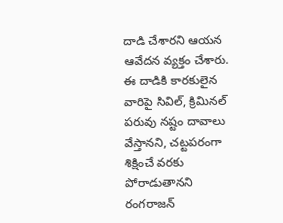దాడి చేశారని ఆయన ఆవేదన వ్యక్తం చేశారు. ఈ దాడికి కారకులైన వారిపై సివిల్, క్రిమినల్ పరువు నష్టం దావాలు వేస్తానని, చట్టపరంగా శిక్షించే వరకు పోరాడుతానని రంగరాజన్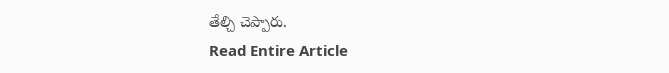తేల్చి చెప్పారు.
Read Entire Article